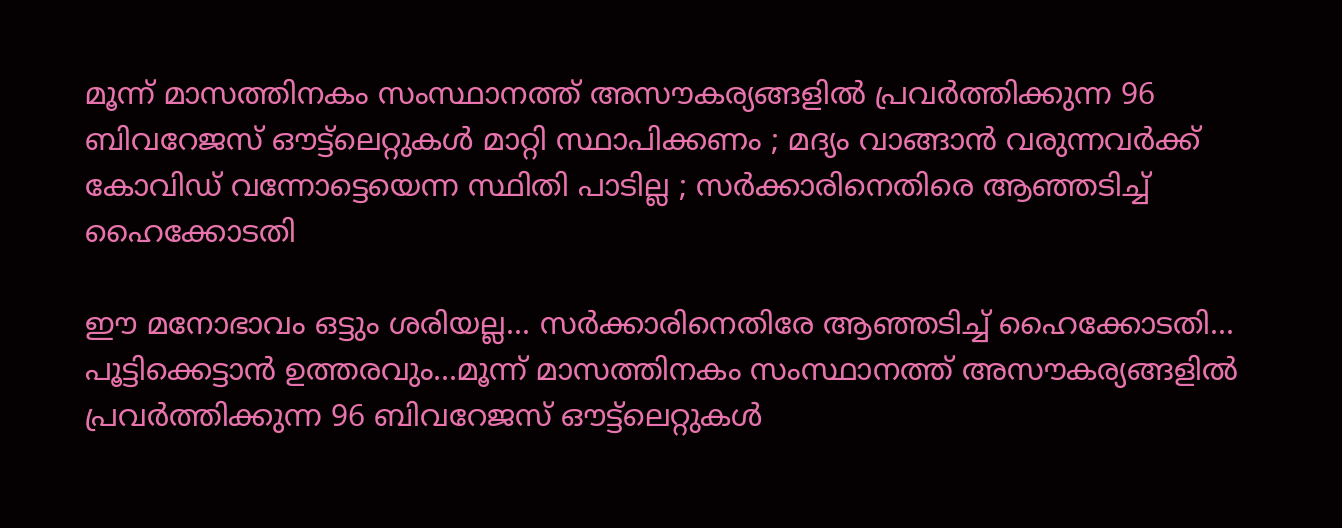മൂന്ന് മാസത്തിനകം സംസ്ഥാനത്ത് അസൗകര്യങ്ങളിൽ പ്രവർത്തിക്കുന്ന 96 ബിവറേജസ് ഔട്ട്ലെറ്റുകൾ മാറ്റി സ്ഥാപിക്കണം ; മദ്യം വാങ്ങാൻ വരുന്നവർക്ക് കോവിഡ് വന്നോട്ടെയെന്ന സ്ഥിതി പാടില്ല ; സർക്കാരിനെതിരെ ആഞ്ഞടിച്ച് ഹൈക്കോടതി

ഈ മനോഭാവം ഒട്ടും ശരിയല്ല... സർക്കാരിനെതിരേ ആഞ്ഞടിച്ച് ഹൈക്കോടതി... പൂട്ടിക്കെട്ടാൻ ഉത്തരവും...മൂന്ന് മാസത്തിനകം സംസ്ഥാനത്ത് അസൗകര്യങ്ങളിൽ പ്രവർത്തിക്കുന്ന 96 ബിവറേജസ് ഔട്ട്ലെറ്റുകൾ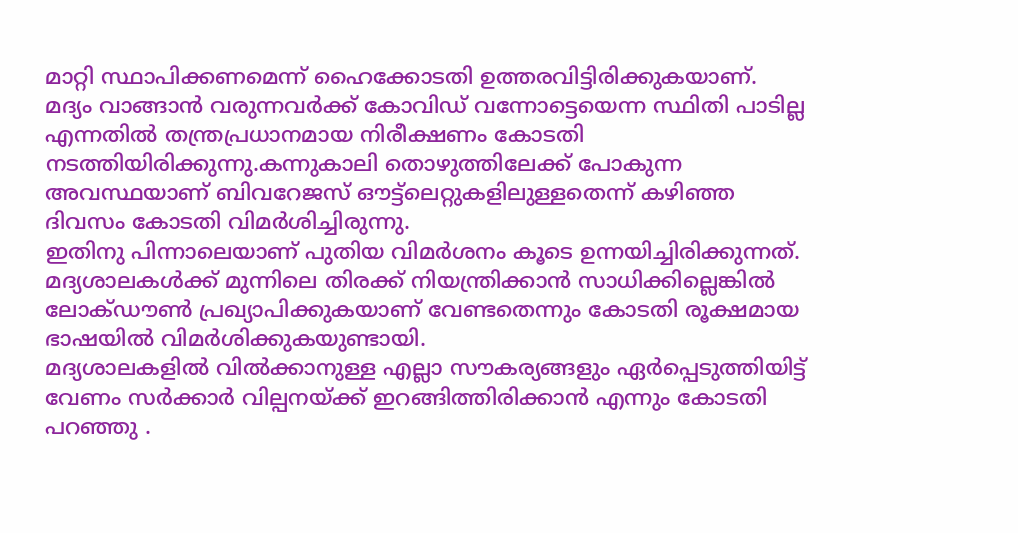മാറ്റി സ്ഥാപിക്കണമെന്ന് ഹൈക്കോടതി ഉത്തരവിട്ടിരിക്കുകയാണ്.
മദ്യം വാങ്ങാൻ വരുന്നവർക്ക് കോവിഡ് വന്നോട്ടെയെന്ന സ്ഥിതി പാടില്ല എന്നതിൽ തന്ത്രപ്രധാനമായ നിരീക്ഷണം കോടതി നടത്തിയിരിക്കുന്നു.കന്നുകാലി തൊഴുത്തിലേക്ക് പോകുന്ന അവസ്ഥയാണ് ബിവറേജസ് ഔട്ട്ലെറ്റുകളിലുള്ളതെന്ന് കഴിഞ്ഞ ദിവസം കോടതി വിമർശിച്ചിരുന്നു.
ഇതിനു പിന്നാലെയാണ് പുതിയ വിമർശനം കൂടെ ഉന്നയിച്ചിരിക്കുന്നത്. മദ്യശാലകൾക്ക് മുന്നിലെ തിരക്ക് നിയന്ത്രിക്കാൻ സാധിക്കില്ലെങ്കിൽ ലോക്ഡൗൺ പ്രഖ്യാപിക്കുകയാണ് വേണ്ടതെന്നും കോടതി രൂക്ഷമായ ഭാഷയിൽ വിമർശിക്കുകയുണ്ടായി.
മദ്യശാലകളിൽ വിൽക്കാനുള്ള എല്ലാ സൗകര്യങ്ങളും ഏർപ്പെടുത്തിയിട്ട് വേണം സർക്കാർ വില്പനയ്ക്ക് ഇറങ്ങിത്തിരിക്കാൻ എന്നും കോടതി പറഞ്ഞു .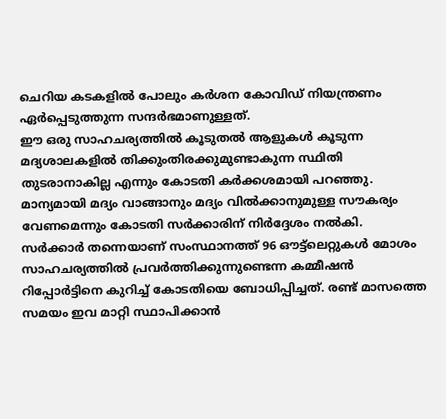ചെറിയ കടകളിൽ പോലും കർശന കോവിഡ് നിയന്ത്രണം ഏർപ്പെടുത്തുന്ന സന്ദർഭമാണുള്ളത്.
ഈ ഒരു സാഹചര്യത്തിൽ കൂടുതൽ ആളുകൾ കൂടുന്ന മദ്യശാലകളിൽ തിക്കുംതിരക്കുമുണ്ടാകുന്ന സ്ഥിതി തുടരാനാകില്ല എന്നും കോടതി കർക്കശമായി പറഞ്ഞു. മാന്യമായി മദ്യം വാങ്ങാനും മദ്യം വിൽക്കാനുമുള്ള സൗകര്യം വേണമെന്നും കോടതി സർക്കാരിന് നിർദ്ദേശം നൽകി.
സർക്കാർ തന്നെയാണ് സംസ്ഥാനത്ത് 96 ഔട്ട്ലെറ്റുകൾ മോശം സാഹചര്യത്തിൽ പ്രവർത്തിക്കുന്നുണ്ടെന്ന കമ്മീഷൻ റിപ്പോർട്ടിനെ കുറിച്ച് കോടതിയെ ബോധിപ്പിച്ചത്. രണ്ട് മാസത്തെ സമയം ഇവ മാറ്റി സ്ഥാപിക്കാൻ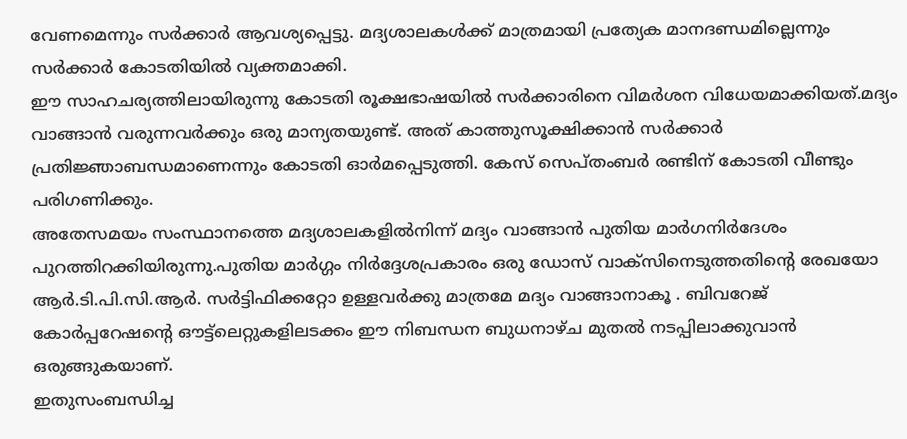വേണമെന്നും സർക്കാർ ആവശ്യപ്പെട്ടു. മദ്യശാലകൾക്ക് മാത്രമായി പ്രത്യേക മാനദണ്ഡമില്ലെന്നും സർക്കാർ കോടതിയിൽ വ്യക്തമാക്കി.
ഈ സാഹചര്യത്തിലായിരുന്നു കോടതി രൂക്ഷഭാഷയിൽ സർക്കാരിനെ വിമർശന വിധേയമാക്കിയത്.മദ്യം വാങ്ങാൻ വരുന്നവർക്കും ഒരു മാന്യതയുണ്ട്. അത് കാത്തുസൂക്ഷിക്കാൻ സർക്കാർ പ്രതിജ്ഞാബന്ധമാണെന്നും കോടതി ഓർമപ്പെടുത്തി. കേസ് സെപ്തംബർ രണ്ടിന് കോടതി വീണ്ടും പരിഗണിക്കും.
അതേസമയം സംസ്ഥാനത്തെ മദ്യശാലകളിൽനിന്ന് മദ്യം വാങ്ങാൻ പുതിയ മാർഗനിർദേശം പുറത്തിറക്കിയിരുന്നു.പുതിയ മാർഗ്ഗം നിർദ്ദേശപ്രകാരം ഒരു ഡോസ് വാക്സിനെടുത്തതിന്റെ രേഖയോ ആർ.ടി.പി.സി.ആർ. സർട്ടിഫിക്കറ്റോ ഉള്ളവർക്കു മാത്രമേ മദ്യം വാങ്ങാനാകൂ . ബിവറേജ് കോർപ്പറേഷന്റെ ഔട്ട്ലെറ്റുകളിലടക്കം ഈ നിബന്ധന ബുധനാഴ്ച മുതൽ നടപ്പിലാക്കുവാൻ ഒരുങ്ങുകയാണ്.
ഇതുസംബന്ധിച്ച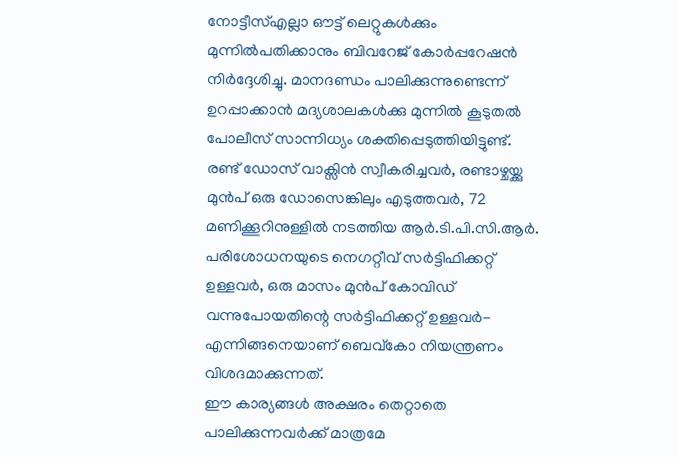നോട്ടീസ്എല്ലാ ഔട്ട് ലെറ്റുകൾക്കും മുന്നിൽപതിക്കാനും ബിവറേജ് കോർപ്പറേഷൻ നിർദ്ദേശിച്ചു. മാനദണ്ഡം പാലിക്കുന്നുണ്ടെന്ന് ഉറപ്പാക്കാൻ മദ്യശാലകൾക്കു മുന്നിൽ കൂടുതൽ പോലീസ് സാന്നിധ്യം ശക്തിപ്പെടുത്തിയിട്ടുണ്ട്.
രണ്ട് ഡോസ് വാക്സിൻ സ്വീകരിച്ചവർ, രണ്ടാഴ്ചയ്ക്കു മുൻപ് ഒരു ഡോസെങ്കിലും എടുത്തവർ, 72 മണിക്കൂറിനുള്ളിൽ നടത്തിയ ആർ.ടി.പി.സി.ആർ. പരിശോധനയുടെ നെഗറ്റീവ് സർട്ടിഫിക്കറ്റ് ഉള്ളവർ, ഒരു മാസം മുൻപ് കോവിഡ് വന്നുപോയതിന്റെ സർട്ടിഫിക്കറ്റ് ഉള്ളവർ- എന്നിങ്ങനെയാണ് ബെവ്കോ നിയന്ത്രണം വിശദമാക്കുന്നത്.
ഈ കാര്യങ്ങൾ അക്ഷരം തെറ്റാതെ പാലിക്കുന്നവർക്ക് മാത്രമേ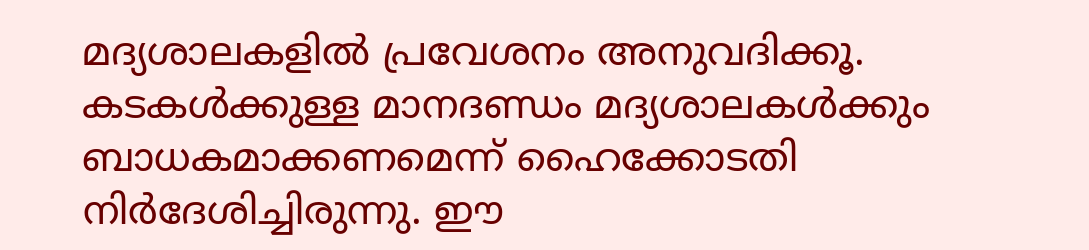മദ്യശാലകളിൽ പ്രവേശനം അനുവദിക്കൂ. കടകൾക്കുള്ള മാനദണ്ഡം മദ്യശാലകൾക്കും ബാധകമാക്കണമെന്ന് ഹൈക്കോടതി നിർദേശിച്ചിരുന്നു. ഈ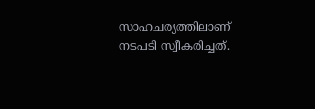സാഹചര്യത്തിലാണ് നടപടി സ്വീകരിച്ചത്.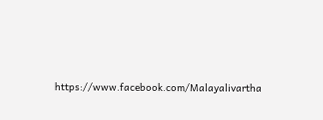https://www.facebook.com/Malayalivartha